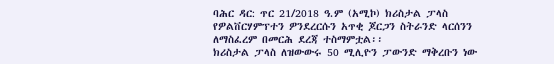ባሕር ዳር: ጥር 21/2018 ዓ.ም (አሚኮ) ክሪስታል ፓላስ የዎልቨርሃምፕተን ዎንደረርሱን አጥቂ ጆርጋን ስትራንድ ላርሰንን ለማስፈረም በመርሕ ደረጃ ተስማምቷል፡፡
ክሪስታል ፓላስ ለዝውውሩ 50 ሚሊዮን ፓውንድ ማቅረቡን ነው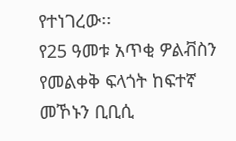የተነገረው፡፡
የ25 ዓመቱ አጥቂ ዎልቭስን የመልቀቅ ፍላጎት ከፍተኛ መኾኑን ቢቢሲ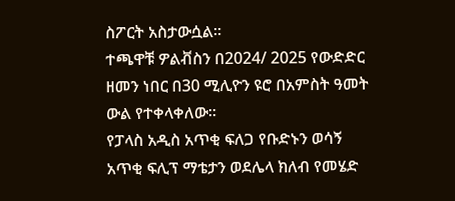ስፖርት አስታውሷል፡፡
ተጫዋቹ ዎልቭስን በ2024/ 2025 የውድድር ዘመን ነበር በ30 ሚሊዮን ዩሮ በአምስት ዓመት ውል የተቀላቀለው፡፡
የፓላስ አዲስ አጥቂ ፍለጋ የቡድኑን ወሳኝ አጥቂ ፍሊፕ ማቴታን ወደሌላ ክለብ የመሄድ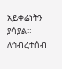አይቀሬነትን ያሳያል።
ለኅብረተሰብ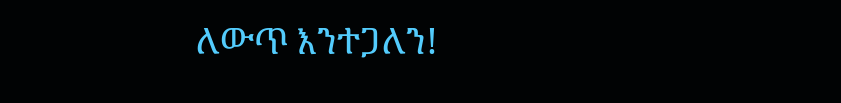ለውጥ እንተጋለን!